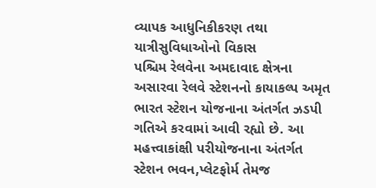વ્યાપક આધુનિકીકરણ તથા યાત્રીસુવિધાઓનો વિકાસ
પશ્ચિમ રેલવેના અમદાવાદ ક્ષેત્રના અસારવા રેલવે સ્ટેશનનો કાયાકલ્પ અમૃત ભારત સ્ટેશન યોજનાના અંતર્ગત ઝડપી ગતિએ કરવામાં આવી રહ્યો છે. આ મહત્ત્વાકાંક્ષી પરીયોજનાના અંતર્ગત સ્ટેશન ભવન,પ્લેટફોર્મ તેમજ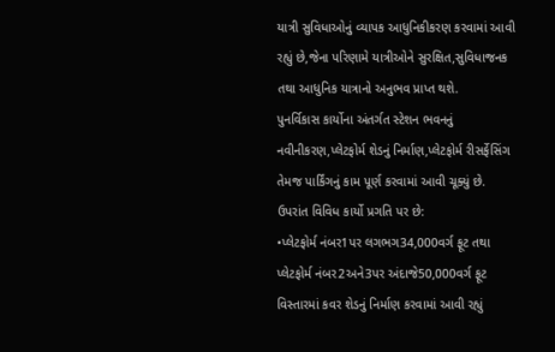યાત્રી સુવિધાઓનું વ્યાપક આધુનિકીકરણ કરવામાં આવી રહ્યું છે,જેના પરિણામે યાત્રીઓને સુરક્ષિત,સુવિધાજનક તથા આધુનિક યાત્રાનો અનુભવ પ્રાપ્ત થશે.
પુનર્વિકાસ કાર્યોના અંતર્ગત સ્ટેશન ભવનનું નવીનીકરણ,પ્લેટફોર્મ શેડનું નિર્માણ,પ્લેટફોર્મ રીસર્ફેસિંગ તેમજ પાર્કિંગનું કામ પૂર્ણ કરવામાં આવી ચૂક્યું છે. ઉપરાંત વિવિધ કાર્યો પ્રગતિ પર છે:
•પ્લેટફોર્મ નંબર1પર લગભગ34,000વર્ગ ફૂટ તથા પ્લેટફોર્મ નંબર2અને3પર અંદાજે50,000વર્ગ ફૂટ વિસ્તારમાં કવર શેડનું નિર્માણ કરવામાં આવી રહ્યું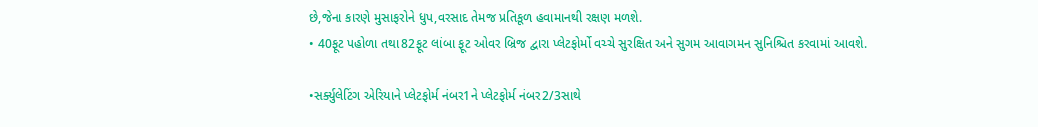છે,જેના કારણે મુસાફરોને ધુપ,વરસાદ તેમજ પ્રતિકૂળ હવામાનથી રક્ષણ મળશે.
• 40ફૂટ પહોળા તથા82ફૂટ લાંબા ફૂટ ઓવર બ્રિજ દ્વારા પ્લેટફોર્મો વચ્ચે સુરક્ષિત અને સુગમ આવાગમન સુનિશ્ચિત કરવામાં આવશે.

•સર્ક્યુલેટિંગ એરિયાને પ્લેટફોર્મ નંબર1ને પ્લેટફોર્મ નંબર2/3સાથે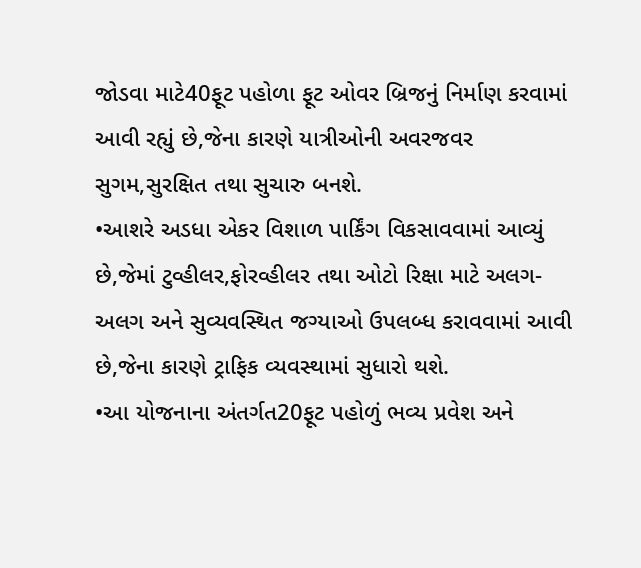જોડવા માટે40ફૂટ પહોળા ફૂટ ઓવર બ્રિજનું નિર્માણ કરવામાં આવી રહ્યું છે,જેના કારણે યાત્રીઓની અવરજવર સુગમ,સુરક્ષિત તથા સુચારુ બનશે.
•આશરે અડધા એકર વિશાળ પાર્કિંગ વિકસાવવામાં આવ્યું છે,જેમાં ટુવ્હીલર,ફોરવ્હીલર તથા ઓટો રિક્ષા માટે અલગ-અલગ અને સુવ્યવસ્થિત જગ્યાઓ ઉપલબ્ધ કરાવવામાં આવી છે,જેના કારણે ટ્રાફિક વ્યવસ્થામાં સુધારો થશે.
•આ યોજનાના અંતર્ગત20ફૂટ પહોળું ભવ્ય પ્રવેશ અને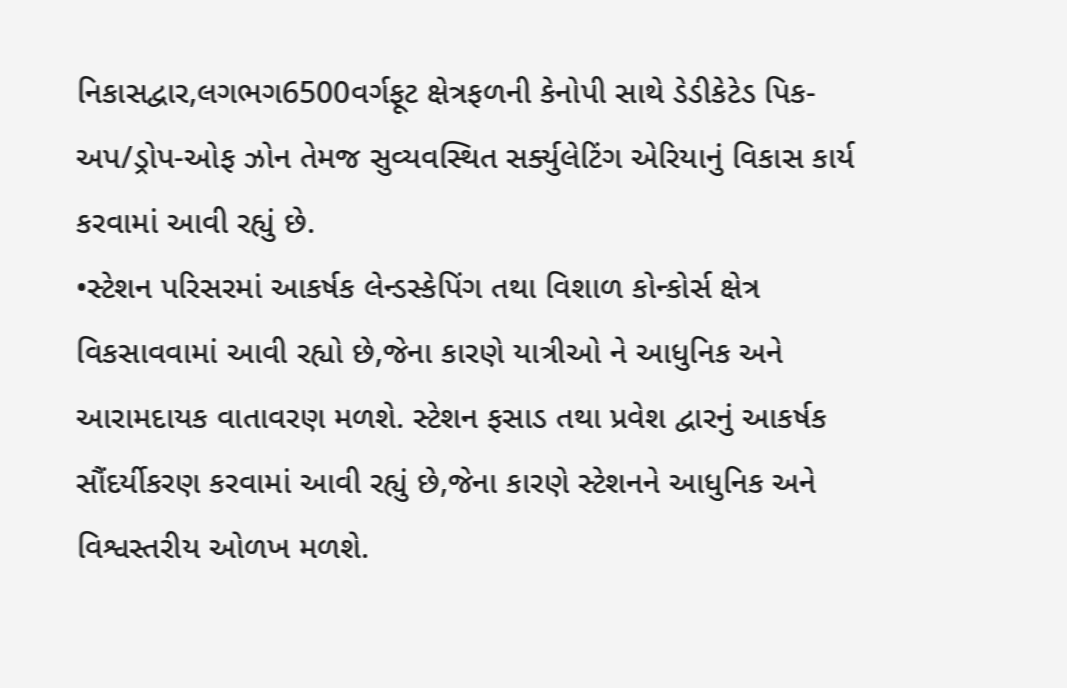નિકાસદ્વાર,લગભગ6500વર્ગફૂટ ક્ષેત્રફળની કેનોપી સાથે ડેડીકેટેડ પિક-અપ/ડ્રોપ-ઓફ ઝોન તેમજ સુવ્યવસ્થિત સર્ક્યુલેટિંગ એરિયાનું વિકાસ કાર્ય કરવામાં આવી રહ્યું છે.
•સ્ટેશન પરિસરમાં આકર્ષક લેન્ડસ્કેપિંગ તથા વિશાળ કોન્કોર્સ ક્ષેત્ર વિકસાવવામાં આવી રહ્યો છે,જેના કારણે યાત્રીઓ ને આધુનિક અને આરામદાયક વાતાવરણ મળશે. સ્ટેશન ફસાડ તથા પ્રવેશ દ્વારનું આકર્ષક સૌંદર્યીકરણ કરવામાં આવી રહ્યું છે,જેના કારણે સ્ટેશનને આધુનિક અને વિશ્વસ્તરીય ઓળખ મળશે.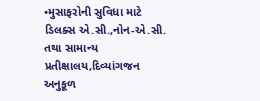•મુસાફરોની સુવિધા માટે ડિલક્સ એ.સી.,નોન-એ.સી. તથા સામાન્ય પ્રતીક્ષાલય,દિવ્યાંગજન અનુકૂળ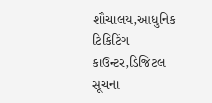શૌચાલય,આધુનિક ટિકિટિંગ કાઉન્ટર,ડિજિટલ સૂચના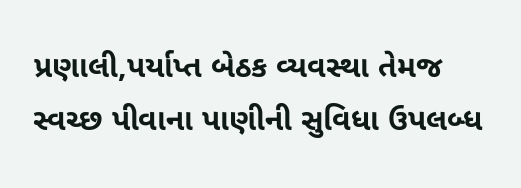પ્રણાલી,પર્યાપ્ત બેઠક વ્યવસ્થા તેમજ સ્વચ્છ પીવાના પાણીની સુવિધા ઉપલબ્ધ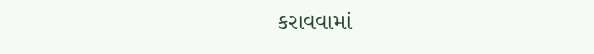કરાવવામાં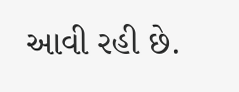આવી રહી છે.